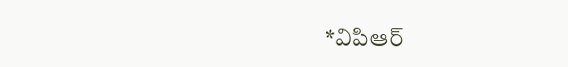*విపిఆర్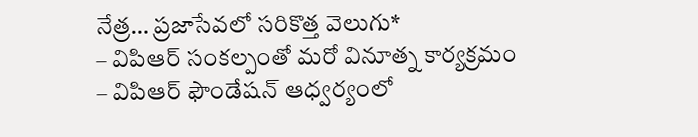నేత్ర… ప్రజాసేవలో సరికొత్త వెలుగు*
– విపిఆర్ సంకల్పంతో మరో వినూత్న కార్యక్రమం
– విపిఆర్ ఫౌండేషన్ ఆధ్వర్యంలో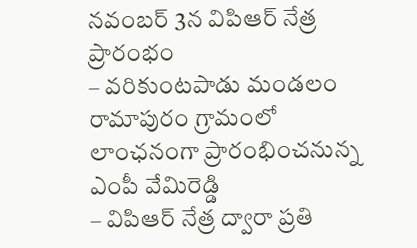నవంబర్ 3న విపిఆర్ నేత్ర ప్రారంభం
– వరికుంటపాడు మండలం రామాపురం గ్రామంలో లాంఛనంగా ప్రారంభించనున్న ఎంపీ వేమిరెడ్డి
– విపిఆర్ నేత్ర ద్వారా ప్రతి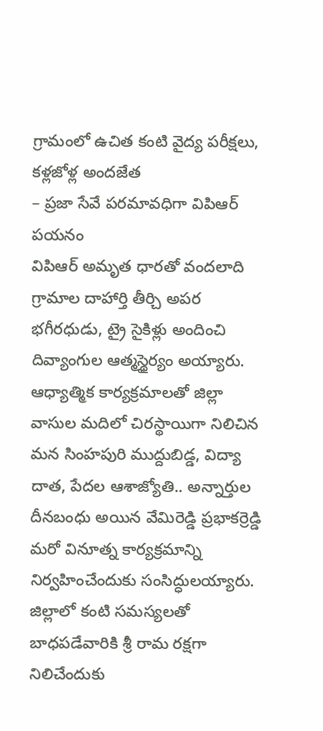గ్రామంలో ఉచిత కంటి వైద్య పరీక్షలు, కళ్లజోళ్ల అందజేత
– ప్రజా సేవే పరమావధిగా విపిఆర్ పయనం
విపిఆర్ అమృత ధారతో వందలాది గ్రామాల దాహార్తి తీర్చి అపర భగీరధుడు, ట్రై సైకిళ్లు అందించి దివ్యాంగుల ఆత్మస్థైర్యం అయ్యారు. ఆధ్యాత్మిక కార్యక్రమాలతో జిల్లా వాసుల మదిలో చిరస్థాయిగా నిలిచిన మన సింహపురి ముద్దుబిడ్డ, విద్యా దాత, పేదల ఆశాజ్యోతి.. అన్నార్తుల దీనబంధు అయిన వేమిరెడ్డి ప్రభాకర్రెడ్డి మరో వినూత్న కార్యక్రమాన్ని నిర్వహించేందుకు సంసిద్ధులయ్యారు. జిల్లాలో కంటి సమస్యలతో బాధపడేవారికి శ్రీ రామ రక్షగా నిలిచేందుకు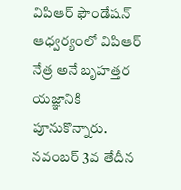విపిఆర్ ఫౌండేషన్ ఆధ్వర్యంలో విపిఆర్ నేత్ర అనే బృహత్తర యజ్ఞానికి పూనుకొన్నారు. నవంబర్ 3వ తేదీన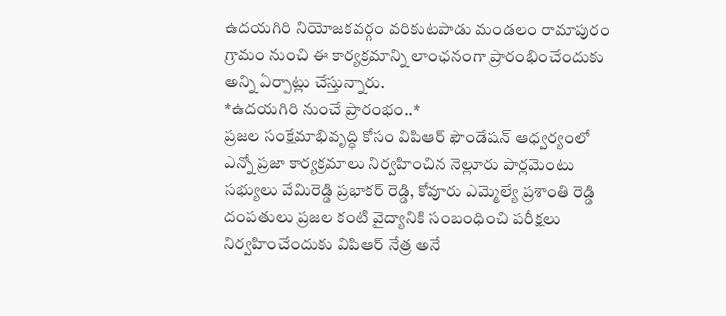ఉదయగిరి నియోజకవర్గం వరికుటపాడు మండలం రామాపురం గ్రామం నుంచి ఈ కార్యక్రమాన్ని లాంఛనంగా ప్రారంభించేందుకు అన్ని ఏర్పాట్లు చేస్తున్నారు.
*ఉదయగిరి నుంచే ప్రారంభం..*
ప్రజల సంక్షేమాభివృద్ధి కోసం విపిఆర్ ఫౌండేషన్ ఆధ్వర్యంలో ఎన్నో ప్రజా కార్యక్రమాలు నిర్వహించిన నెల్లూరు పార్లమెంటు సభ్యులు వేమిరెడ్డి ప్రభాకర్ రెడ్డి, కోవూరు ఎమ్మెల్యే ప్రశాంతి రెడ్డి దంపతులు ప్రజల కంటి వైద్యానికి సంబంధించి పరీక్షలు నిర్వహించేందుకు విపిఆర్ నేత్ర అనే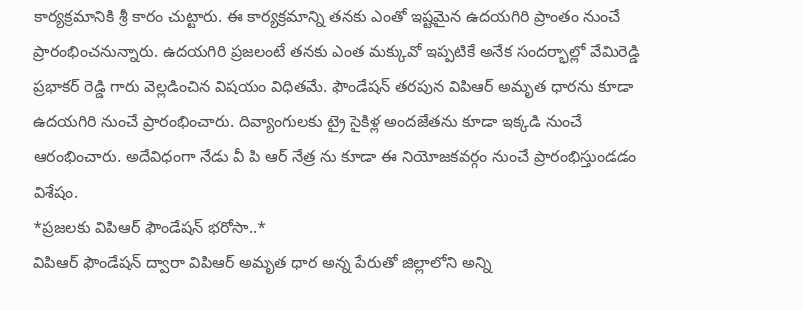కార్యక్రమానికి శ్రీ కారం చుట్టారు. ఈ కార్యక్రమాన్ని తనకు ఎంతో ఇష్టమైన ఉదయగిరి ప్రాంతం నుంచే ప్రారంభించనున్నారు. ఉదయగిరి ప్రజలంటే తనకు ఎంత మక్కువో ఇప్పటికే అనేక సందర్భాల్లో వేమిరెడ్డి ప్రభాకర్ రెడ్డి గారు వెల్లడించిన విషయం విధితమే. ఫౌండేషన్ తరపున విపిఆర్ అమృత ధారను కూడా ఉదయగిరి నుంచే ప్రారంభించారు. దివ్యాంగులకు ట్రై సైకిళ్ల అందజేతను కూడా ఇక్కడి నుంచే ఆరంభించారు. అదేవిధంగా నేడు వీ పి ఆర్ నేత్ర ను కూడా ఈ నియోజకవర్గం నుంచే ప్రారంభిస్తుండడం విశేషం.
*ప్రజలకు విపిఆర్ ఫౌండేషన్ భరోసా..*
విపిఆర్ ఫౌండేషన్ ద్వారా విపిఆర్ అమృత ధార అన్న పేరుతో జిల్లాలోని అన్ని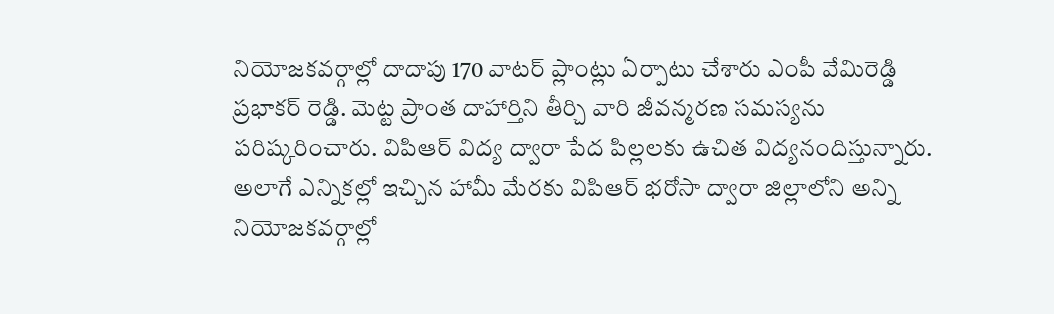నియోజకవర్గాల్లో దాదాపు 170 వాటర్ ప్లాంట్లు ఏర్పాటు చేశారు ఎంపీ వేమిరెడ్డి ప్రభాకర్ రెడ్డి. మెట్ట ప్రాంత దాహార్తిని తీర్చి వారి జీవన్మరణ సమస్యను పరిష్కరించారు. విపిఆర్ విద్య ద్వారా పేద పిల్లలకు ఉచిత విద్యనందిస్తున్నారు. అలాగే ఎన్నికల్లో ఇచ్చిన హామీ మేరకు విపిఆర్ భరోసా ద్వారా జిల్లాలోని అన్ని నియోజకవర్గాల్లో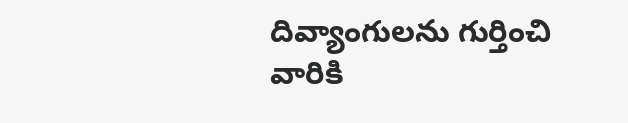దివ్యాంగులను గుర్తించి వారికి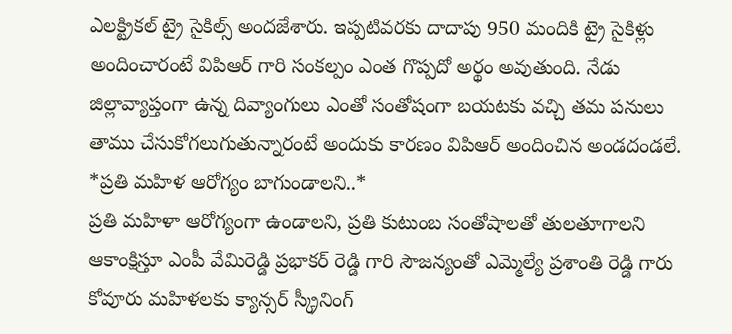ఎలక్ట్రికల్ ట్రై సైకిల్స్ అందజేశారు. ఇప్పటివరకు దాదాపు 950 మందికి ట్రై సైకిళ్లు అందించారంటే విపిఆర్ గారి సంకల్పం ఎంత గొప్పదో అర్థం అవుతుంది. నేడు జిల్లావ్యాప్తంగా ఉన్న దివ్యాంగులు ఎంతో సంతోషంగా బయటకు వచ్చి తమ పనులు తాము చేసుకోగలుగుతున్నారంటే అందుకు కారణం విపిఆర్ అందించిన అండదండలే.
*ప్రతి మహిళ ఆరోగ్యం బాగుండాలని..*
ప్రతి మహిళా ఆరోగ్యంగా ఉండాలని, ప్రతి కుటుంబ సంతోషాలతో తులతూగాలని ఆకాంక్షిస్తూ ఎంపీ వేమిరెడ్డి ప్రభాకర్ రెడ్డి గారి సౌజన్యంతో ఎమ్మెల్యే ప్రశాంతి రెడ్డి గారు కోవూరు మహిళలకు క్యాన్సర్ స్క్రీనింగ్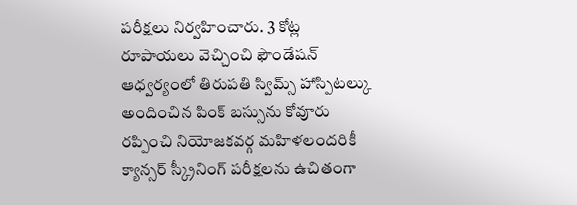పరీక్షలు నిర్వహించారు. 3 కోట్ల రూపాయలు వెచ్చించి ఫౌండేషన్ ఆధ్వర్యంలో తిరుపతి స్విమ్స్ హాస్పిటల్కు అందించిన పింక్ బస్సును కోవూరు రప్పించి నియోజకవర్గ మహిళలందరికీ క్యాన్సర్ స్క్రీనింగ్ పరీక్షలను ఉచితంగా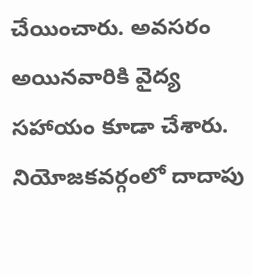చేయించారు. అవసరం అయినవారికి వైద్య సహాయం కూడా చేశారు. నియోజకవర్గంలో దాదాపు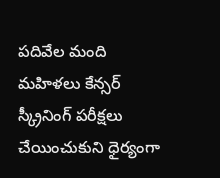పదివేల మంది మహిళలు కేన్సర్ స్క్రీనింగ్ పరీక్షలు చేయించుకుని ధైర్యంగా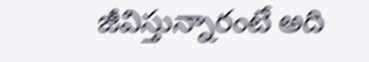జీవిస్తున్నారంటే అది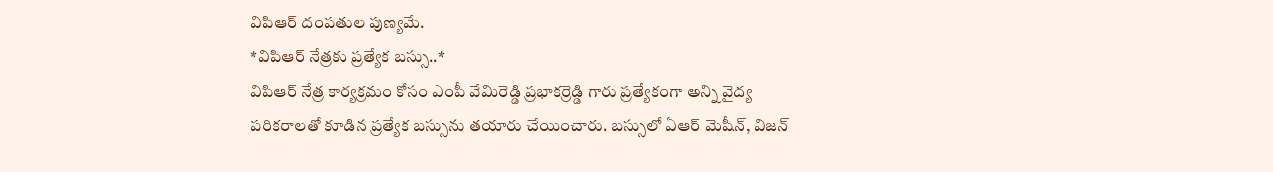విపిఆర్ దంపతుల పుణ్యమే.
*విపిఆర్ నేత్రకు ప్రత్యేక బస్సు..*
విపిఆర్ నేత్ర కార్యక్రమం కోసం ఎంపీ వేమిరెడ్డి ప్రభాకర్రెడ్డి గారు ప్రత్యేకంగా అన్ని వైద్య పరికరాలతో కూడిన ప్రత్యేక బస్సును తయారు చేయించారు. బస్సులో ఏఆర్ మెషీన్, విజన్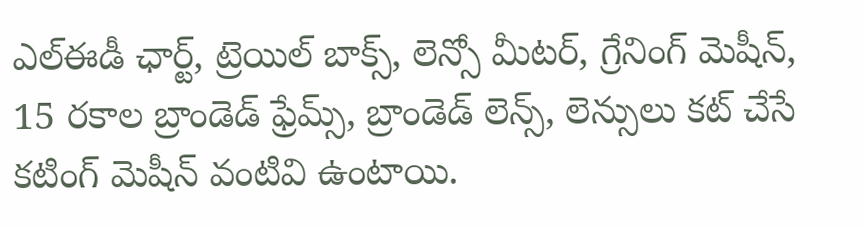ఎల్ఈడీ ఛార్ట్, ట్రెయిల్ బాక్స్, లెన్సో మీటర్, గ్రేనింగ్ మెషీన్, 15 రకాల బ్రాండెడ్ ఫ్రేమ్స్, బ్రాండెడ్ లెన్స్, లెన్సులు కట్ చేసే కటింగ్ మెషీన్ వంటివి ఉంటాయి.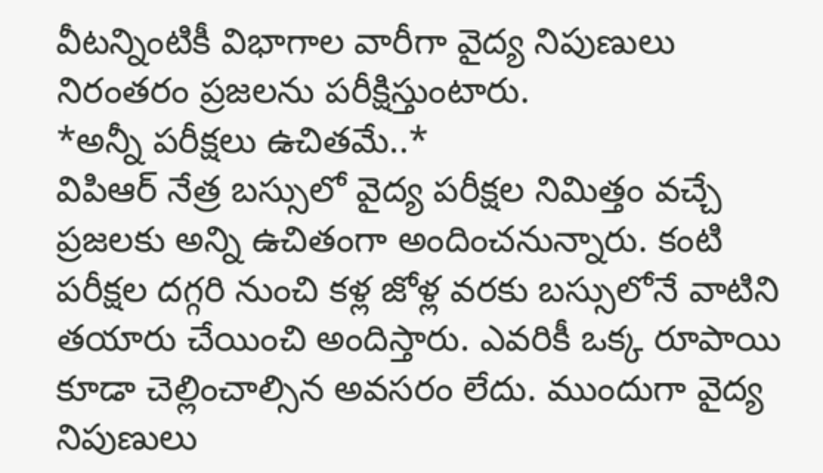వీటన్నింటికీ విభాగాల వారీగా వైద్య నిపుణులు నిరంతరం ప్రజలను పరీక్షిస్తుంటారు.
*అన్నీ పరీక్షలు ఉచితమే..*
విపిఆర్ నేత్ర బస్సులో వైద్య పరీక్షల నిమిత్తం వచ్చే ప్రజలకు అన్ని ఉచితంగా అందించనున్నారు. కంటి పరీక్షల దగ్గరి నుంచి కళ్ల జోళ్ల వరకు బస్సులోనే వాటిని తయారు చేయించి అందిస్తారు. ఎవరికీ ఒక్క రూపాయి కూడా చెల్లించాల్సిన అవసరం లేదు. ముందుగా వైద్య నిపుణులు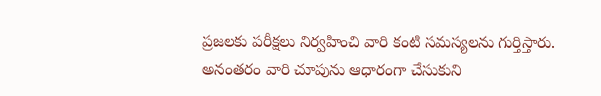ప్రజలకు పరీక్షలు నిర్వహించి వారి కంటి సమస్యలను గుర్తిస్తారు. అనంతరం వారి చూపును ఆధారంగా చేసుకుని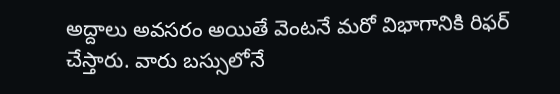అద్దాలు అవసరం అయితే వెంటనే మరో విభాగానికి రిఫర్ చేస్తారు. వారు బస్సులోనే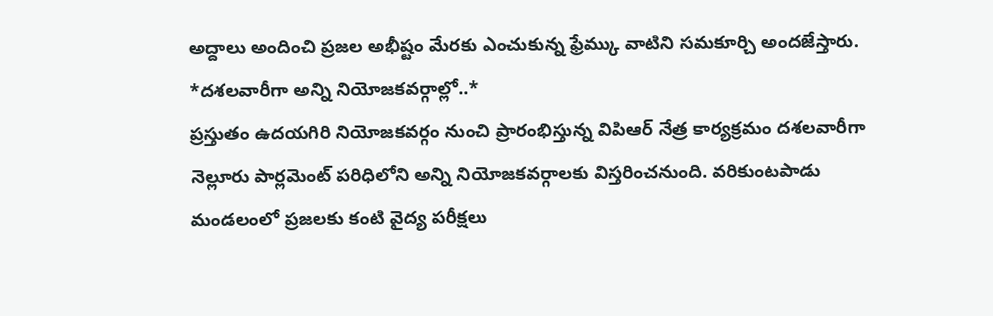అద్దాలు అందించి ప్రజల అభీష్టం మేరకు ఎంచుకున్న ఫ్రేమ్కు వాటిని సమకూర్చి అందజేస్తారు.
*దశలవారీగా అన్ని నియోజకవర్గాల్లో..*
ప్రస్తుతం ఉదయగిరి నియోజకవర్గం నుంచి ప్రారంభిస్తున్న విపిఆర్ నేత్ర కార్యక్రమం దశలవారీగా నెల్లూరు పార్లమెంట్ పరిధిలోని అన్ని నియోజకవర్గాలకు విస్తరించనుంది. వరికుంటపాడు మండలంలో ప్రజలకు కంటి వైద్య పరీక్షలు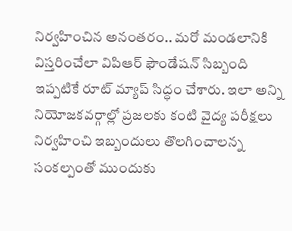నిర్వహించిన అనంతరం.. మరో మండలానికి విస్తరించేలా విపిఆర్ ఫౌండేషన్ సిబ్బంది ఇప్పటికే రూట్ మ్యాప్ సిద్ధం చేశారు. ఇలా అన్ని నియోజకవర్గాల్లో ప్రజలకు కంటి వైద్య పరీక్షలు నిర్వహించి ఇబ్బందులు తొలగించాలన్న సంకల్పంతో ముందుకు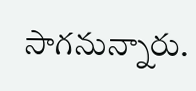సాగనున్నారు.